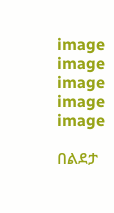image
image
image
image
image

በልደታ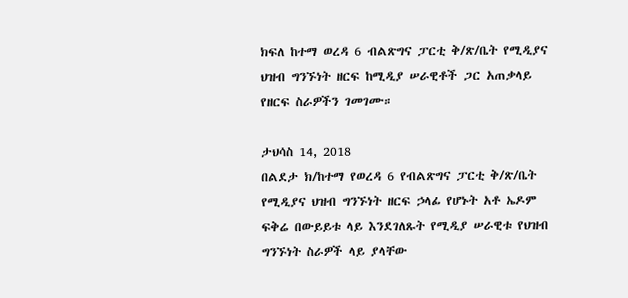ክፍለ ከተማ ወረዳ 6 ብልጽግና ፓርቲ ቅ/ጽ/ቤት የሚዲያና ህዝብ ግንኙነት ዘርፍ ከሚዲያ ሠራዊቶች ጋር አጠቃላይ የዘርፍ ስራዎችን ገመገሙ።

ታህሳስ 14, 2018
በልደታ ክ/ከተማ የወረዳ 6 የብልጽግና ፓርቲ ቅ/ጽ/ቤት የሚዲያና ህዝብ ግንኙነት ዘርፍ ኃላፊ የሆኑት አቶ ኤዶም ፍቅሬ በውይይቱ ላይ እንደገለጹት የሚዲያ ሠራዊቱ የህዝብ ግንኙነት ስራዎች ላይ ያላቸው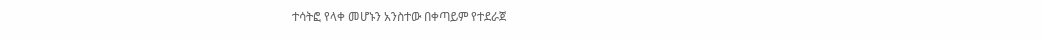ተሳትፎ የላቀ መሆኑን አንስተው በቀጣይም የተደራጀ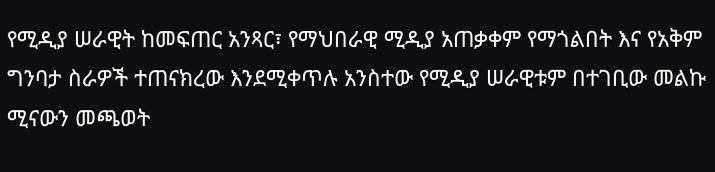የሚዲያ ሠራዊት ከመፍጠር አንጻር፣ የማህበራዊ ሚዲያ አጠቃቀም የማጎልበት እና የአቅም ግንባታ ስራዎች ተጠናክረው እንደሚቀጥሉ አንስተው የሚዲያ ሠራዊቱም በተገቢው መልኩ ሚናውን መጫወት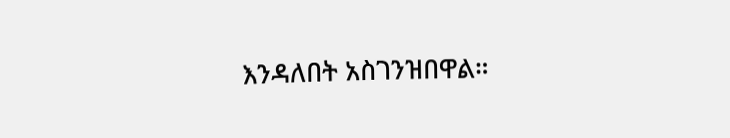እንዳለበት አስገንዝበዋል።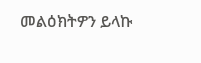መልዕክትዎን ይላኩ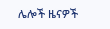ሌሎች ዜናዎች